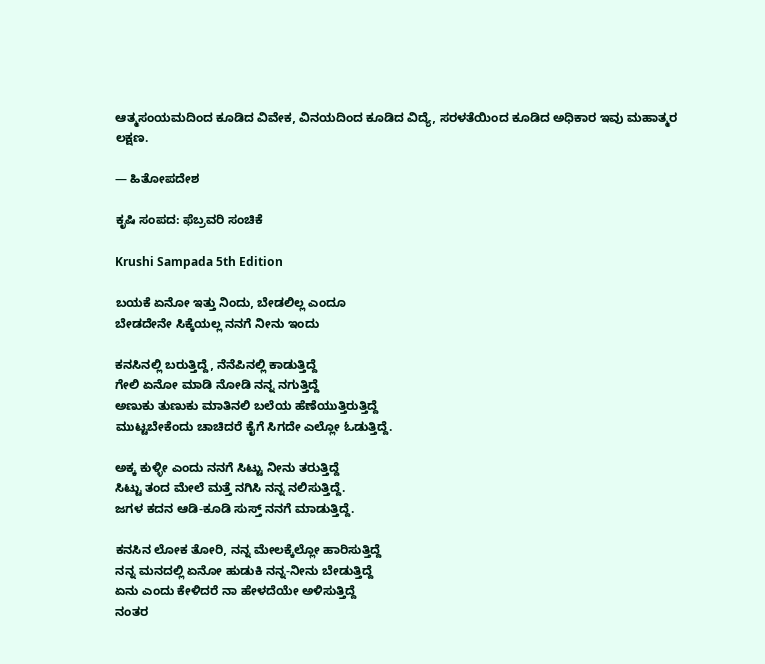ಆತ್ಮಸಂಯಮದಿಂದ ಕೂಡಿದ ವಿವೇಕ, ವಿನಯದಿಂದ ಕೂಡಿದ ವಿದ್ಯೆ, ಸರಳತೆಯಿಂದ ಕೂಡಿದ ಅಧಿಕಾರ ಇವು ಮಹಾತ್ಮರ ಲಕ್ಷಣ.

— ಹಿತೋಪದೇಶ

ಕೃಷಿ ಸಂಪದ: ಫೆಬ್ರವರಿ ಸಂಚಿಕೆ

Krushi Sampada 5th Edition

ಬಯಕೆ ಏನೋ ಇತ್ತು ನಿಂದು, ಬೇಡಲಿಲ್ಲ ಎಂದೂ
ಬೇಡದೇನೇ ಸಿಕ್ಕೆಯಲ್ಲ ನನಗೆ ನೀನು ಇಂದು

ಕನಸಿನಲ್ಲಿ ಬರುತ್ತಿದ್ದೆ, ನೆನೆಪಿನಲ್ಲಿ ಕಾಡುತ್ತಿದ್ದೆ
ಗೇಲಿ ಏನೋ ಮಾಡಿ ನೋಡಿ ನನ್ನ ನಗುತ್ತಿದ್ದೆ
ಅಣುಕು ತುಣುಕು ಮಾತಿನಲಿ ಬಲೆಯ ಹೆಣೆಯುತ್ತಿರುತ್ತಿದ್ದೆ
ಮುಟ್ಟಬೇಕೆಂದು ಚಾಚಿದರೆ ಕೈಗೆ ಸಿಗದೇ ಎಲ್ಲೋ ಓಡುತ್ತಿದ್ದೆ.

ಅಕ್ಕ ಕುಳ್ಳೀ ಎಂದು ನನಗೆ ಸಿಟ್ಟು ನೀನು ತರುತ್ತಿದ್ದೆ
ಸಿಟ್ಟು ತಂದ ಮೇಲೆ ಮತ್ತೆ ನಗಿಸಿ ನನ್ನ ನಲಿಸುತ್ತಿದ್ದೆ.
ಜಗಳ ಕದನ ಆಡಿ-ಕೂಡಿ ಸುಸ್ತ್ ನನಗೆ ಮಾಡುತ್ತಿದ್ದೆ.

ಕನಸಿನ ಲೋಕ ತೋರಿ, ನನ್ನ ಮೇಲಕ್ಕೆಲ್ಲೋ ಹಾರಿಸುತ್ತಿದ್ದೆ
ನನ್ನ ಮನದಲ್ಲಿ ಏನೋ ಹುಡುಕಿ ನನ್ನ-ನೀನು ಬೇಡುತ್ತಿದ್ದೆ
ಏನು ಎಂದು ಕೇಳಿದರೆ ನಾ ಹೇಳದೆಯೇ ಅಳಿಸುತ್ತಿದ್ದೆ
ನಂತರ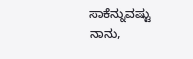ಸಾಕೆನ್ನುವಷ್ಟು ನಾನು,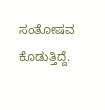ಸಂತೋಷವ ಕೊಡುತ್ತಿದ್ದೆ.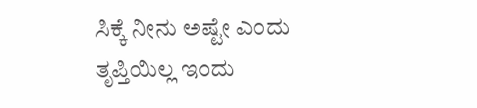ಸಿಕ್ಕೆ ನೀನು ಅಷ್ಟೇ ಎಂದು ತೃಪ್ತಿಯಿಲ್ಲ ಇಂದು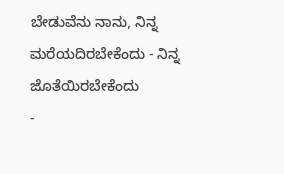ಬೇಡುವೆನು ನಾನು, ನಿನ್ನ ಮರೆಯದಿರಬೇಕೆಂದು - ನಿನ್ನ ಜೊತೆಯಿರಬೇಕೆಂದು
-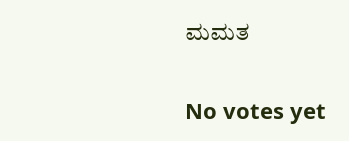ಮಮತ

No votes yet